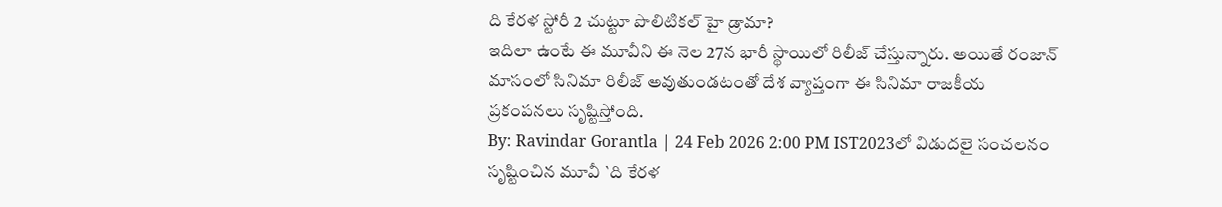ది కేరళ స్టోరీ 2 చుట్టూ పొలిటికల్ హై డ్రామా?
ఇదిలా ఉంటే ఈ మూవీని ఈ నెల 27న భారీ స్థాయిలో రిలీజ్ చేస్తున్నారు. అయితే రంజాన్ మాసంలో సినిమా రిలీజ్ అవుతుండటంతో దేశ వ్యాప్తంగా ఈ సినిమా రాజకీయ ప్రకంపనలు సృష్టిస్తోంది.
By: Ravindar Gorantla | 24 Feb 2026 2:00 PM IST2023లో విడుదలై సంచలనం సృష్టించిన మూవీ `ది కేరళ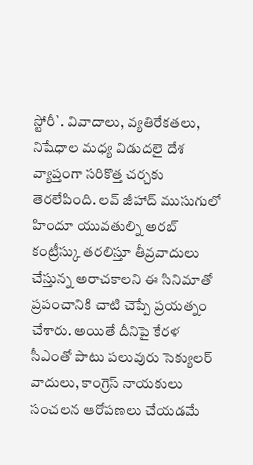స్టోరీ`. వివాదాలు, వ్యతిరేకతలు, నిషేధాల మధ్య విడుదలై దేశ వ్యాప్తంగా సరికొత్త చర్చకు తెరలేపింది. లవ్ జీహాద్ ముసుగులో హిందూ యువతుల్ని అరబ్ కంట్రీస్కు తరలిస్తూ తీవ్రవాదులు చేస్తున్న అరాచకాలని ఈ సినిమాతో ప్రపంచానికి చాటి చెప్పే ప్రయత్నం చేశారు. అయితే దీనిపై కేరళ సీఎంతో పాటు పలువురు సెక్యులర్ వాదులు, కాంగ్రెస్ నాయకులు సంచలన ఆరోపణలు చేయడమే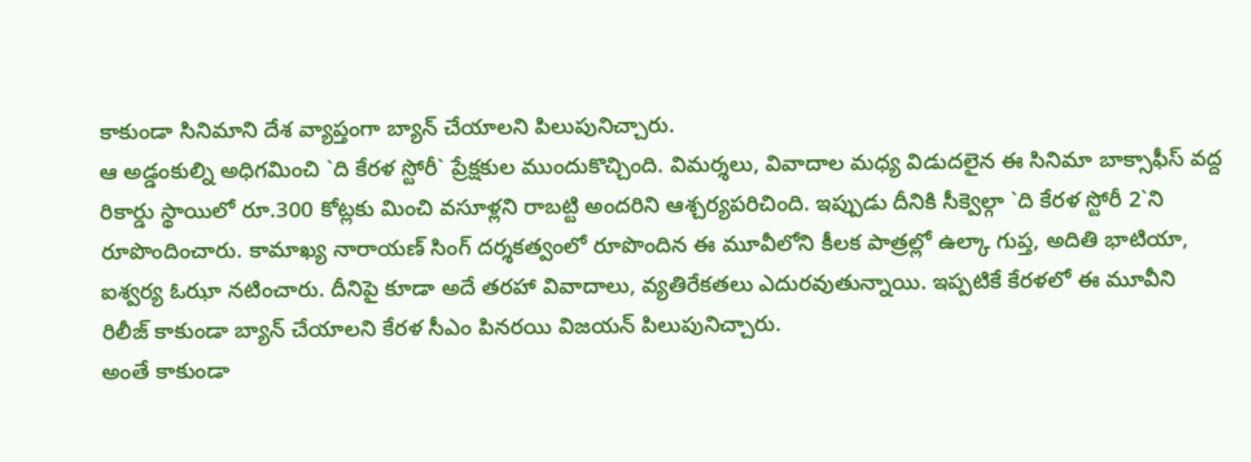కాకుండా సినిమాని దేశ వ్యాప్తంగా బ్యాన్ చేయాలని పిలుపునిచ్చారు.
ఆ అడ్డంకుల్ని అధిగమించి `ది కేరళ స్టోరీ` ప్రేక్షకుల ముందుకొచ్చింది. విమర్శలు, వివాదాల మధ్య విడుదలైన ఈ సినిమా బాక్సాఫీస్ వద్ద రికార్డు స్థాయిలో రూ.300 కోట్లకు మించి వసూళ్లని రాబట్టి అందరిని ఆశ్చర్యపరిచింది. ఇప్పుడు దీనికి సీక్వెల్గా `ది కేరళ స్టోరీ 2`ని రూపొందించారు. కామాఖ్య నారాయణ్ సింగ్ దర్శకత్వంలో రూపొందిన ఈ మూవీలోని కీలక పాత్రల్లో ఉల్కా గుప్త, అదితి భాటియా, ఐశ్వర్య ఓఝా నటించారు. దీనిపై కూడా అదే తరహా వివాదాలు, వ్యతిరేకతలు ఎదురవుతున్నాయి. ఇప్పటికే కేరళలో ఈ మూవీని రిలీజ్ కాకుండా బ్యాన్ చేయాలని కేరళ సీఎం పినరయి విజయన్ పిలుపునిచ్చారు.
అంతే కాకుండా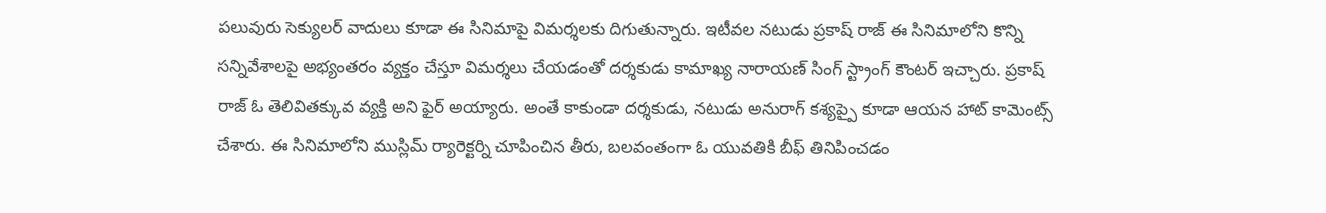పలువురు సెక్యులర్ వాదులు కూడా ఈ సినిమాపై విమర్శలకు దిగుతున్నారు. ఇటీవల నటుడు ప్రకాష్ రాజ్ ఈ సినిమాలోని కొన్ని సన్నివేశాలపై అభ్యంతరం వ్యక్తం చేస్తూ విమర్శలు చేయడంతో దర్శకుడు కామాఖ్య నారాయణ్ సింగ్ స్ట్రాంగ్ కౌంటర్ ఇచ్చారు. ప్రకాష్ రాజ్ ఓ తెలివితక్కువ వ్యక్తి అని ఫైర్ అయ్యారు. అంతే కాకుండా దర్శకుడు, నటుడు అనురాగ్ కశ్యప్పై కూడా ఆయన హాట్ కామెంట్స్ చేశారు. ఈ సినిమాలోని ముస్లిమ్ ర్యారెక్టర్ని చూపించిన తీరు, బలవంతంగా ఓ యువతికి బీఫ్ తినిపించడం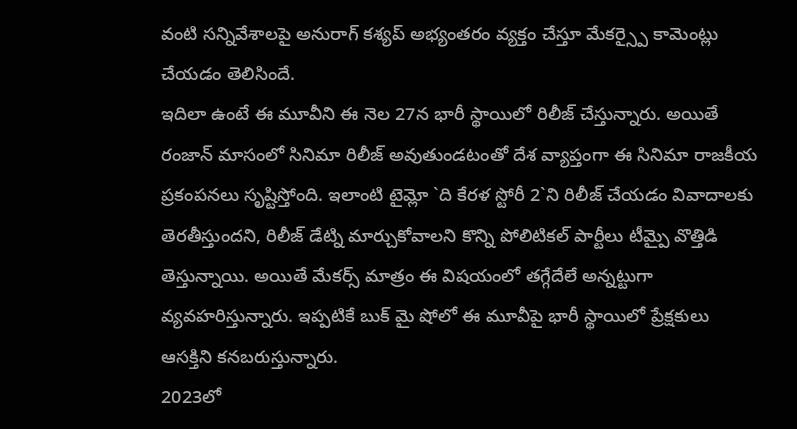వంటి సన్నివేశాలపై అనురాగ్ కశ్యప్ అభ్యంతరం వ్యక్తం చేస్తూ మేకర్స్పై కామెంట్లు చేయడం తెలిసిందే.
ఇదిలా ఉంటే ఈ మూవీని ఈ నెల 27న భారీ స్థాయిలో రిలీజ్ చేస్తున్నారు. అయితే రంజాన్ మాసంలో సినిమా రిలీజ్ అవుతుండటంతో దేశ వ్యాప్తంగా ఈ సినిమా రాజకీయ ప్రకంపనలు సృష్టిస్తోంది. ఇలాంటి టైమ్లో `ది కేరళ స్టోరీ 2`ని రిలీజ్ చేయడం వివాదాలకు తెరతీస్తుందని, రిలీజ్ డేట్ని మార్చుకోవాలని కొన్ని పోలిటికల్ పార్టీలు టీమ్పై వొత్తిడి తెస్తున్నాయి. అయితే మేకర్స్ మాత్రం ఈ విషయంలో తగ్గేదేలే అన్నట్టుగా వ్యవహరిస్తున్నారు. ఇప్పటికే బుక్ మై షోలో ఈ మూవీపై భారీ స్థాయిలో ప్రేక్షకులు ఆసక్తిని కనబరుస్తున్నారు.
2023లో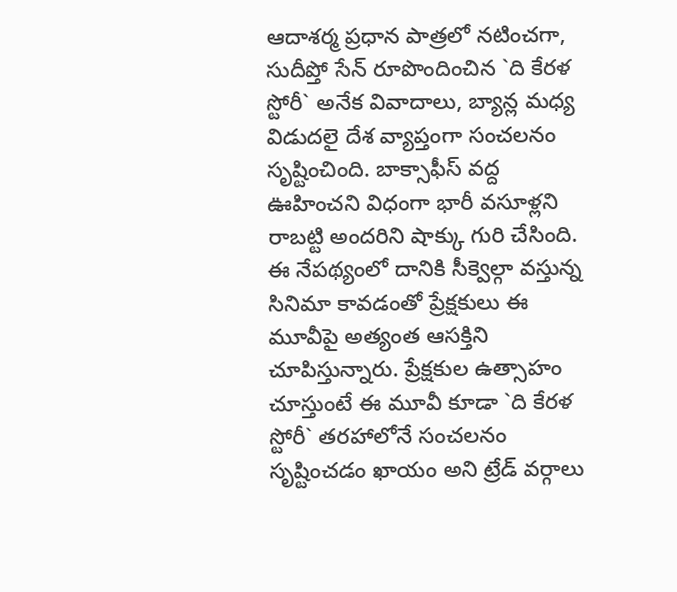ఆదాశర్మ ప్రధాన పాత్రలో నటించగా, సుదీప్తో సేన్ రూపొందించిన `ది కేరళ స్టోరీ` అనేక వివాదాలు, బ్యాన్ల మధ్య విడుదలై దేశ వ్యాప్తంగా సంచలనం సృష్టించింది. బాక్సాఫీస్ వద్ద ఊహించని విధంగా భారీ వసూళ్లని రాబట్టి అందరిని షాక్కు గురి చేసింది. ఈ నేపథ్యంలో దానికి సీక్వెల్గా వస్తున్న సినిమా కావడంతో ప్రేక్షకులు ఈ మూవీపై అత్యంత ఆసక్తిని చూపిస్తున్నారు. ప్రేక్షకుల ఉత్సాహం చూస్తుంటే ఈ మూవీ కూడా `ది కేరళ స్టోరీ` తరహాలోనే సంచలనం సృష్టించడం ఖాయం అని ట్రేడ్ వర్గాలు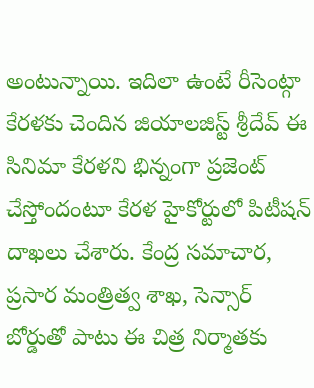అంటున్నాయి. ఇదిలా ఉంటే రీసెంట్గా కేరళకు చెందిన జియాలజిస్ట్ శ్రీదేవ్ ఈ సినిమా కేరళని భిన్నంగా ప్రజెంట్ చేస్తోందంటూ కేరళ హైకోర్టులో పిటీషన్ దాఖలు చేశారు. కేంద్ర సమాచార, ప్రసార మంత్రిత్వ శాఖ, సెన్సార్ బోర్డుతో పాటు ఈ చిత్ర నిర్మాతకు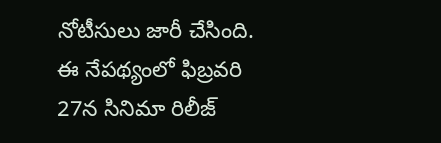నోటీసులు జారీ చేసింది. ఈ నేపథ్యంలో ఫిబ్రవరి 27న సినిమా రిలీజ్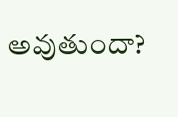అవుతుందా?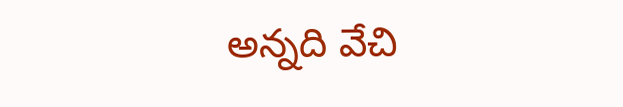అన్నది వేచి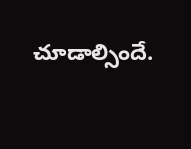చూడాల్సిందే.